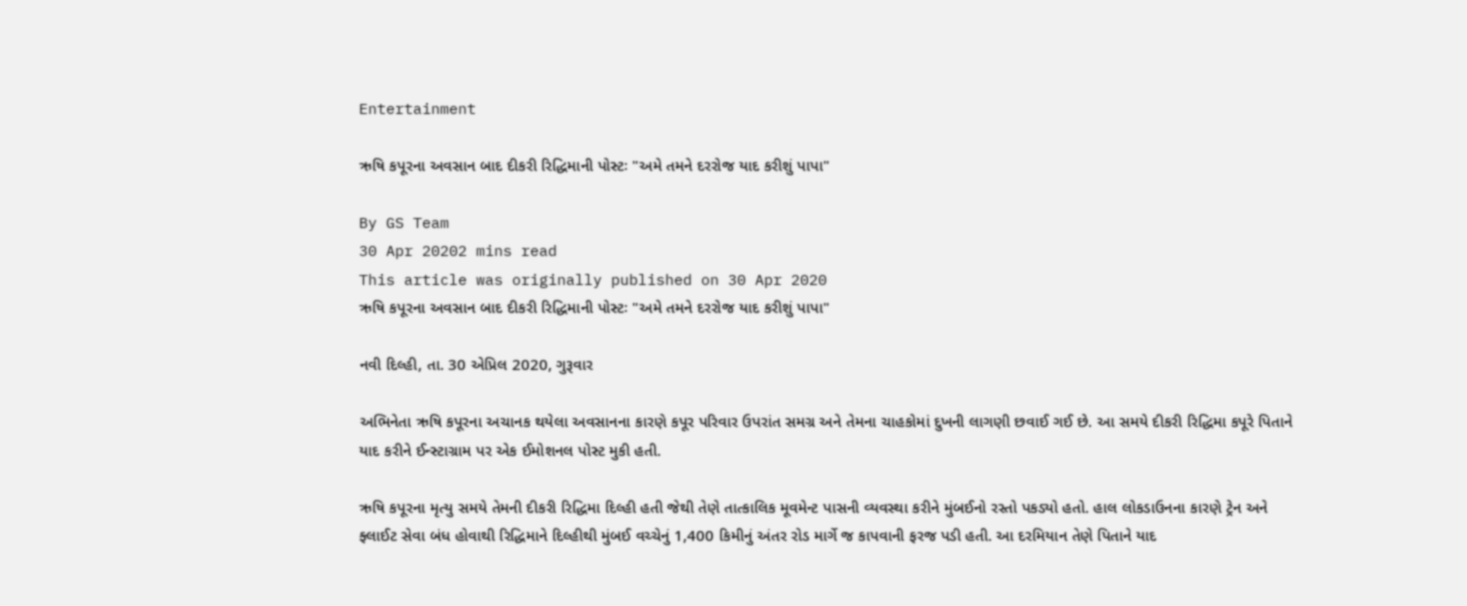Entertainment

ઋષિ કપૂરના અવસાન બાદ દીકરી રિદ્ધિમાની પોસ્ટઃ "અમે તમને દરરોજ યાદ કરીશું પાપા"

By GS Team
30 Apr 20202 mins read
This article was originally published on 30 Apr 2020
ઋષિ કપૂરના અવસાન બાદ દીકરી રિદ્ધિમાની પોસ્ટઃ "અમે તમને દરરોજ યાદ કરીશું પાપા"

નવી દિલ્હી, તા. 30 એપ્રિલ 2020, ગુરૂવાર

અભિનેતા ઋષિ કપૂરના અચાનક થયેલા અવસાનના કારણે કપૂર પરિવાર ઉપરાંત સમગ્ર અને તેમના ચાહકોમાં દુખની લાગણી છવાઈ ગઈ છે. આ સમયે દીકરી રિદ્ધિમા કપૂરે પિતાને યાદ કરીને ઈન્સ્ટાગ્રામ પર એક ઈમોશનલ પોસ્ટ મુકી હતી.

ઋષિ કપૂરના મૃત્યુ સમયે તેમની દીકરી રિદ્ધિમા દિલ્હી હતી જેથી તેણે તાત્કાલિક મૂવમેન્ટ પાસની વ્યવસ્થા કરીને મુંબઈનો રસ્તો પકડ્યો હતો. હાલ લોકડાઉનના કારણે ટ્રેન અને ફ્લાઈટ સેવા બંધ હોવાથી રિદ્ધિમાને દિલ્હીથી મુંબઈ વચ્ચેનું 1,400 કિમીનું અંતર રોડ માર્ગે જ કાપવાની ફરજ પડી હતી. આ દરમિયાન તેણે પિતાને યાદ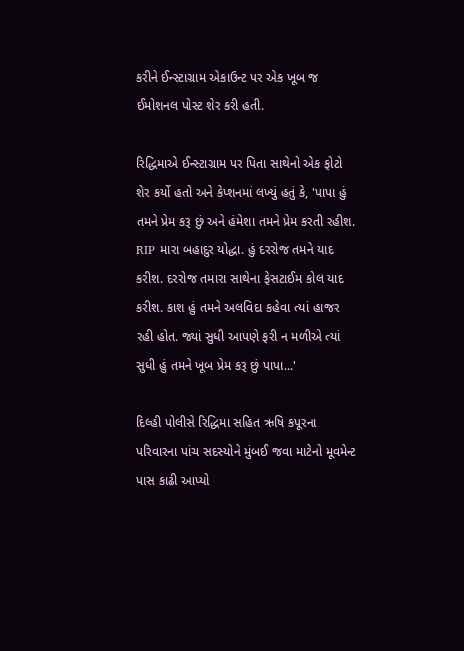કરીને ઈન્સ્ટાગ્રામ એકાઉન્ટ પર એક ખૂબ જ ઈમોશનલ પોસ્ટ શેર કરી હતી.

રિદ્ધિમાએ ઈન્સ્ટાગ્રામ પર પિતા સાથેનો એક ફોટો શેર કર્યો હતો અને કેપ્શનમાં લખ્યું હતું કે, 'પાપા હું તમને પ્રેમ કરૂ છું અને હંમેશા તમને પ્રેમ કરતી રહીશ. RIP મારા બહાદુર યોદ્ધા. હું દરરોજ તમને યાદ કરીશ. દરરોજ તમારા સાથેના ફેસટાઈમ કોલ યાદ કરીશ. કાશ હું તમને અલવિદા કહેવા ત્યાં હાજર રહી હોત. જ્યાં સુધી આપણે ફરી ન મળીએ ત્યાં સુધી હું તમને ખૂબ પ્રેમ કરૂ છું પાપા...'

દિલ્હી પોલીસે રિદ્ધિમા સહિત ઋષિ કપૂરના પરિવારના પાંચ સદસ્યોને મુંબઈ જવા માટેનો મૂવમેન્ટ પાસ કાઢી આપ્યો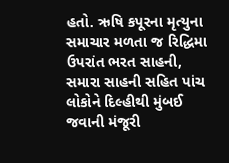હતો. ઋષિ કપૂરના મૃત્યુના સમાચાર મળતા જ રિદ્ધિમા ઉપરાંત ભરત સાહની, સમારા સાહની સહિત પાંચ લોકોને દિલ્હીથી મુંબઈ જવાની મંજૂરી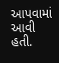આપવામાં આવી હતી.